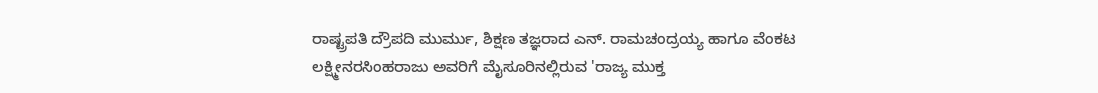ರಾಷ್ಟ್ರಪತಿ ದ್ರೌಪದಿ ಮುರ್ಮು, ಶಿಕ್ಷಣ ತಜ್ಞರಾದ ಎನ್. ರಾಮಚಂದ್ರಯ್ಯ ಹಾಗೂ ವೆಂಕಟ ಲಕ್ಷ್ಮೀನರಸಿಂಹರಾಜು ಅವರಿಗೆ ಮೈಸೂರಿನಲ್ಲಿರುವ 'ರಾಜ್ಯ ಮುಕ್ತ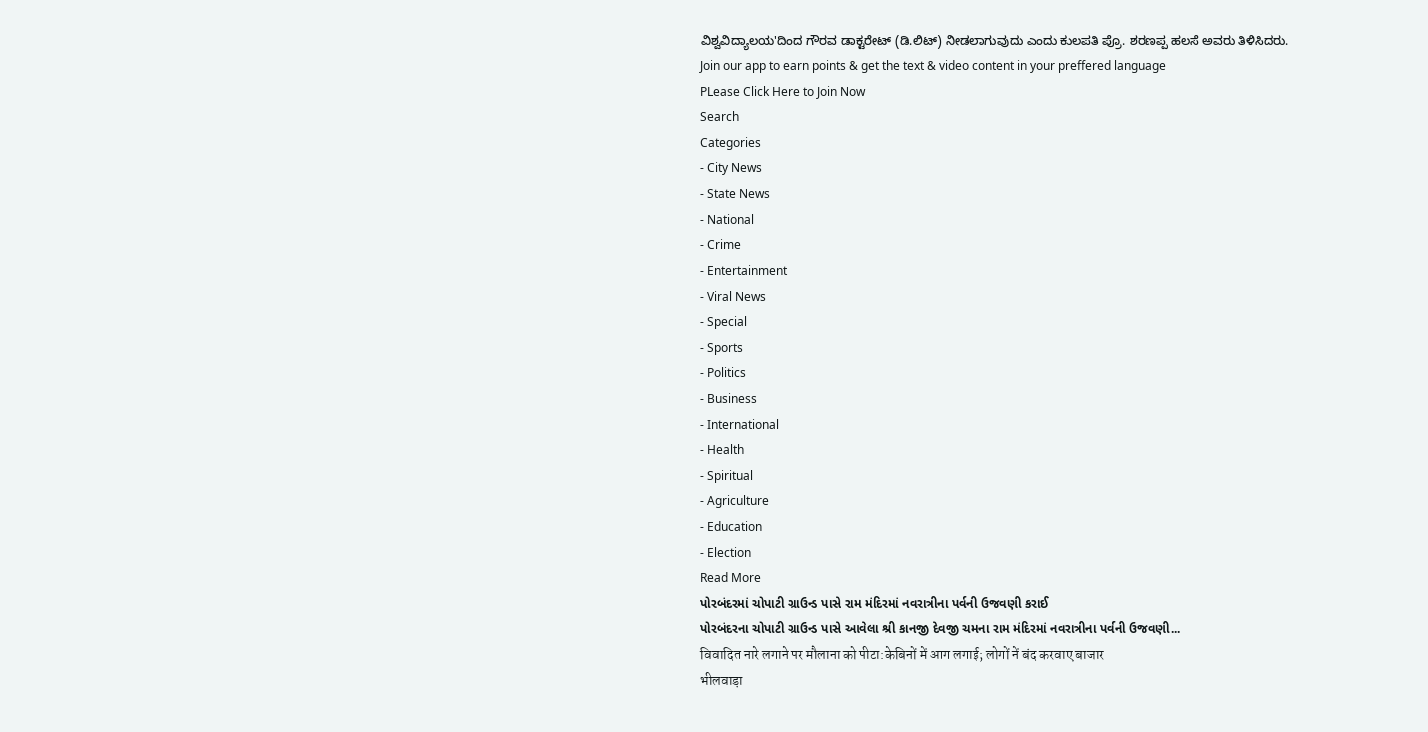ವಿಶ್ವವಿದ್ಯಾಲಯ'ದಿಂದ ಗೌರವ ಡಾಕ್ಟರೇಟ್ (ಡಿ.ಲಿಟ್) ನೀಡಲಾಗುವುದು ಎಂದು ಕುಲಪತಿ ಪ್ರೊ. ಶರಣಪ್ಪ ಹಲಸೆ ಅವರು ತಿಳಿಸಿದರು.
Join our app to earn points & get the text & video content in your preffered language
PLease Click Here to Join Now
Search
Categories
- City News
- State News
- National
- Crime
- Entertainment
- Viral News
- Special
- Sports
- Politics
- Business
- International
- Health
- Spiritual
- Agriculture
- Education
- Election
Read More
પોરબંદરમાં ચોપાટી ગ્રાઉન્ડ પાસે રામ મંદિરમાં નવરાત્રીના પર્વની ઉજવણી કરાઈ
પોરબંદરના ચોપાટી ગ્રાઉન્ડ પાસે આવેલા શ્રી કાનજી દેવજી ચમના રામ મંદિરમાં નવરાત્રીના પર્વની ઉજવણી...
विवादित नारे लगाने पर मौलाना को पीटा:केबिनों में आग लगाई; लोगों नें बंद करवाए बाजार
भीलवाड़ा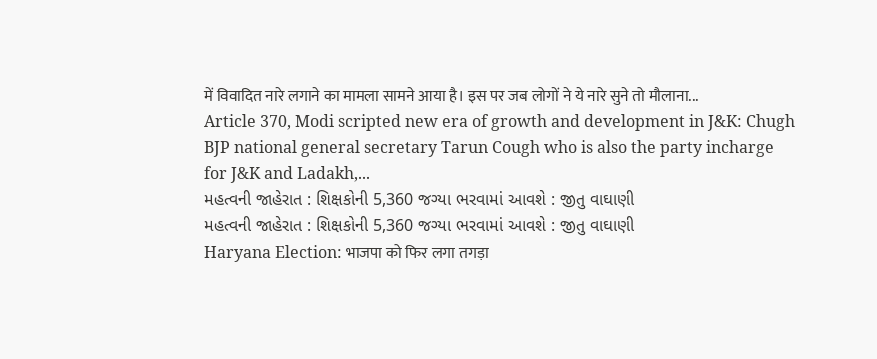में विवादित नारे लगाने का मामला सामने आया है। इस पर जब लोगों ने ये नारे सुने तो मौलाना...
Article 370, Modi scripted new era of growth and development in J&K: Chugh
BJP national general secretary Tarun Cough who is also the party incharge for J&K and Ladakh,...
મહત્વની જાહેરાત : શિક્ષકોની 5,360 જગ્યા ભરવામાં આવશે : જીતુ વાઘાણી
મહત્વની જાહેરાત : શિક્ષકોની 5,360 જગ્યા ભરવામાં આવશે : જીતુ વાઘાણી
Haryana Election: भाजपा को फिर लगा तगड़ा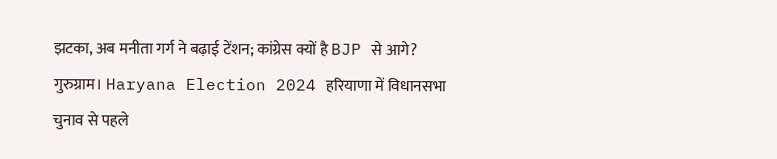झटका, अब मनीता गर्ग ने बढ़ाई टेंशन; कांग्रेस क्यों है BJP से आगे?
गुरुग्राम। Haryana Election 2024 हरियाणा में विधानसभा चुनाव से पहले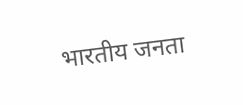भारतीय जनता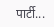पार्टी...